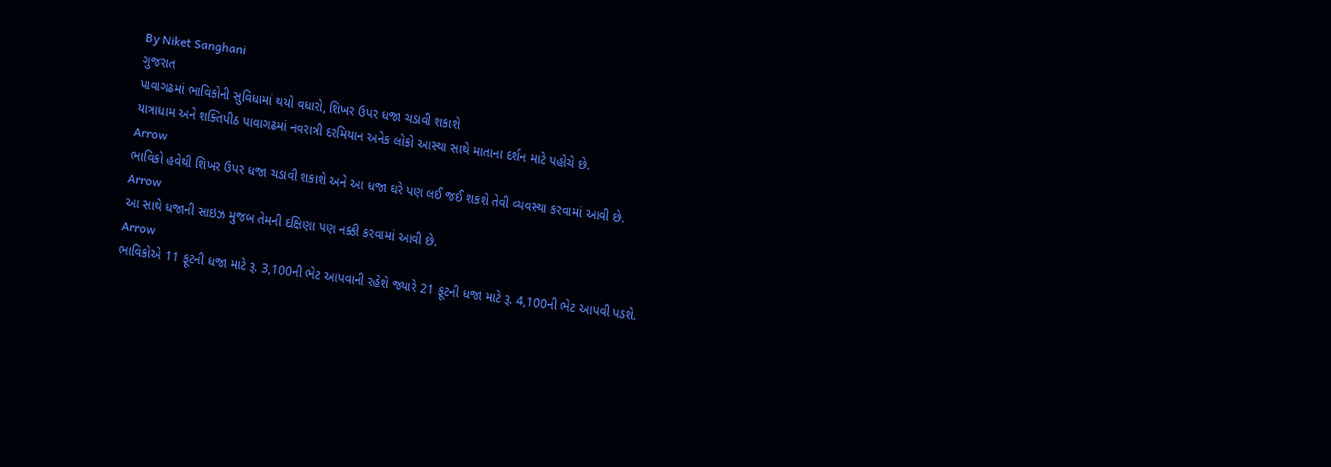By Niket Sanghani
ગુજરાત
પાવાગઢમાં ભાવિકોની સુવિધામાં થયો વધારો, શિખર ઉપર ધજા ચડાવી શકાશે
યાત્રાધામ અને શક્તિપીઠ પાવાગઢમાં નવરાત્રી દરમિયાન અનેક લોકો આસ્થા સાથે માતાના દર્શન માટે પહોચે છે.
Arrow
ભાવિકો હવેથી શિખર ઉપર ધજા ચડાવી શકાશે અને આ ધજા ઘરે પણ લઈ જઈ શકશે તેવી વ્યવસ્થા કરવામાં આવી છે.
Arrow
આ સાથે ધજાની સાઇઝ મુજબ તેમની દક્ષિણા પણ નક્કી કરવામાં આવી છે.
Arrow
ભાવિકોએ 11 ફૂટની ધજા માટે રૂ. 3,100ની ભેટ આપવાની રહેશે જ્યારે 21 ફૂટની ધજા માટે રૂ. 4,100ની ભેટ આપવી પડશે.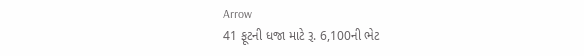Arrow
41 ફૂટની ધજા માટે રૂ. 6,100ની ભેટ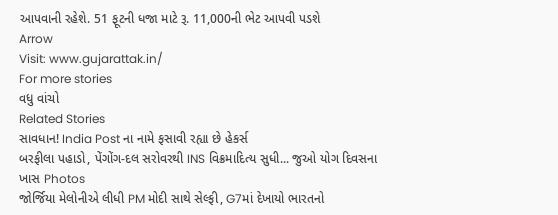આપવાની રહેશે. 51 ફૂટની ધજા માટે રૂ. 11,000ની ભેટ આપવી પડશે
Arrow
Visit: www.gujarattak.in/
For more stories
વધુ વાંચો
Related Stories
સાવધાન! India Post ના નામે ફસાવી રહ્યા છે હેકર્સ
બરફીલા પહાડો, પેંગોંગ-દલ સરોવરથી INS વિક્રમાદિત્ય સુધી... જુઓ યોગ દિવસના ખાસ Photos
જોર્જિયા મેલોનીએ લીધી PM મોદી સાથે સેલ્ફી, G7માં દેખાયો ભારતનો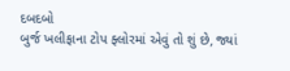દબદબો
બુર્જ ખલીફાના ટોપ ફ્લોરમાં એવું તો શું છે, જ્યાં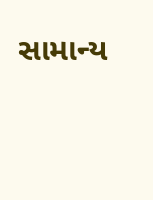સામાન્ય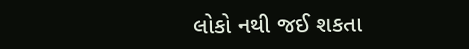લોકો નથી જઈ શકતા